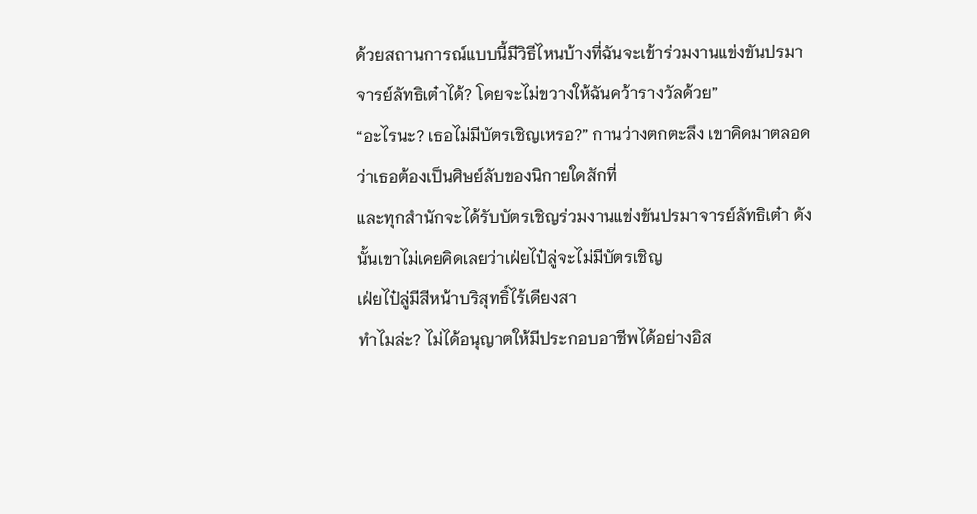ด้วยสถานการณ์แบบนี้มีวิธีไหนบ้างที่ฉันจะเข้าร่วมงานแข่งขันปรมาจารย์ลัทธิเต๋าได้? โดยจะไม่ขวางให้ฉันคว้ารางวัลด้วย”
“อะไรนะ? เธอไม่มีบัตรเชิญเหรอ?” กานว่างตกตะลึง เขาคิดมาตลอดว่าเธอต้องเป็นศิษย์ลับของนิกายใดสักที่
และทุกสำนักจะได้รับบัตรเชิญร่วมงานแข่งขันปรมาจารย์ลัทธิเต๋า ดังนั้นเขาไม่เคยคิดเลยว่าเฝ่ยไป๋ลู่จะไม่มีบัตรเชิญ
เฝ่ยไป๋ลู่มีสีหน้าบริสุทธิ์ไร้เดียงสา
ทำไมล่ะ? ไม่ได้อนุญาตให้มีประกอบอาชีพได้อย่างอิส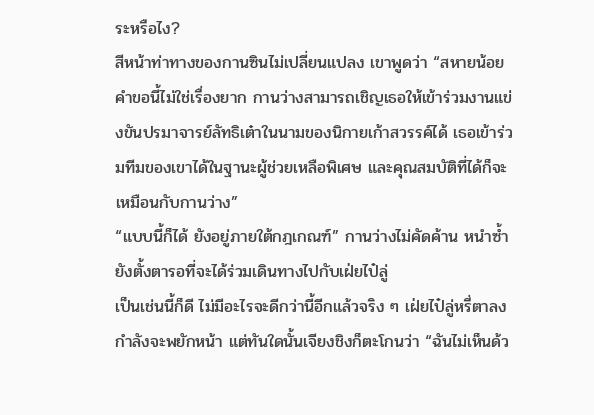ระหรือไง?
สีหน้าท่าทางของกานซินไม่เปลี่ยนแปลง เขาพูดว่า “สหายน้อย คำขอนี้ไม่ใช่เรื่องยาก กานว่างสามารถเชิญเธอให้เข้าร่วมงานแข่งขันปรมาจารย์ลัทธิเต๋าในนามของนิกายเก้าสวรรค์ได้ เธอเข้าร่วมทีมของเขาได้ในฐานะผู้ช่วยเหลือพิเศษ และคุณสมบัติที่ได้ก็จะเหมือนกับกานว่าง”
“แบบนี้ก็ได้ ยังอยู่ภายใต้กฎเกณฑ์” กานว่างไม่คัดค้าน หนำซ้ำยังตั้งตารอที่จะได้ร่วมเดินทางไปกับเฝ่ยไป๋ลู่
เป็นเช่นนี้ก็ดี ไม่มีอะไรจะดีกว่านี้อีกแล้วจริง ๆ เฝ่ยไป๋ลู่หรี่ตาลงกำลังจะพยักหน้า แต่ทันใดนั้นเจียงชิงก็ตะโกนว่า “ฉันไม่เห็นด้ว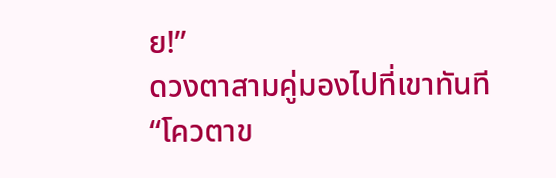ย!”
ดวงตาสามคู่มองไปที่เขาทันที
“โควตาข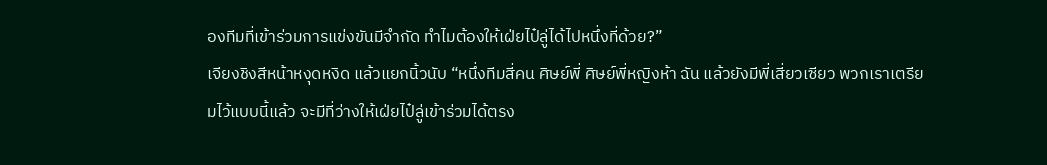องทีมที่เข้าร่วมการแข่งขันมีจำกัด ทำไมต้องให้เฝ่ยไป๋ลู่ได้ไปหนึ่งที่ด้วย?”
เจียงชิงสีหน้าหงุดหงิด แล้วแยกนิ้วนับ “หนึ่งทีมสี่คน ศิษย์พี่ ศิษย์พี่หญิงห้า ฉัน แล้วยังมีพี่เสี่ยวเซียว พวกเราเตรียมไว้แบบนี้แล้ว จะมีที่ว่างให้เฝ่ยไป๋ลู่เข้าร่วมได้ตรง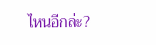ไหนอีกล่ะ?